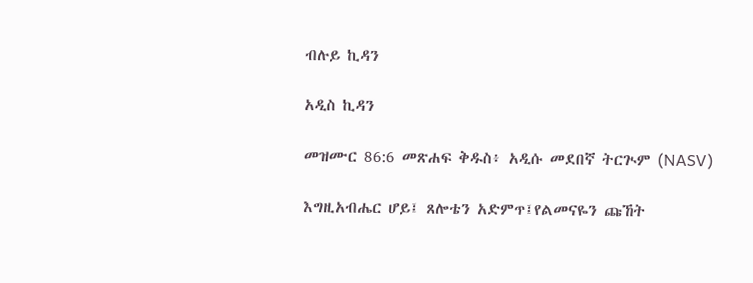ብሉይ ኪዳን

አዲስ ኪዳን

መዝሙር 86:6 መጽሐፍ ቅዱስ፥ አዲሱ መደበኛ ትርጒም (NASV)

እግዚአብሔር ሆይ፤ ጸሎቴን አድምጥ፤የልመናዬን ጩኸት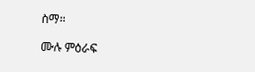ስማ።

ሙሉ ምዕራፍ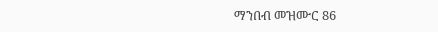ማንበብ መዝሙር 86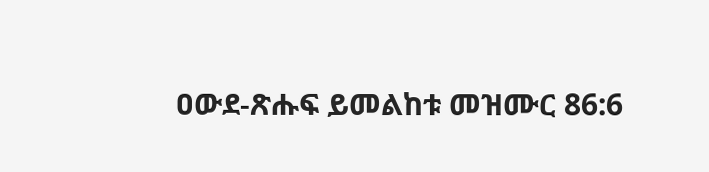ዐውደ-ጽሑፍ ይመልከቱ መዝሙር 86:6